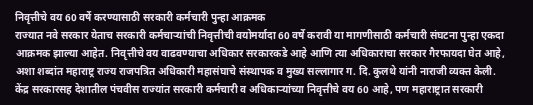निवृत्तीचे वय 60 वर्षे करण्यासाठी सरकारी कर्मचारी पुन्हा आक्रमक
राज्यात नवे सरकार येताच सरकारी कर्मचाऱ्यांची निवृत्तीची वयोमर्यादा 60 वर्षे करावी या मागणीसाठी कर्मचारी संघटना पुन्हा एकदा आक्रमक झाल्या आहेत. निवृत्तीचे वय वाढवण्याचा अधिकार सरकारकडे आहे आणि त्या अधिकाराचा सरकार गैरफायदा घेत आहे, अशा शब्दांत महाराष्ट्र राज्य राजपत्रित अधिकारी महासंघाचे संस्थापक व मुख्य सल्लागार ग. दि. कुलथे यांनी नाराजी व्यक्त केली.
केंद्र सरकारसह देशातील पंचवीस राज्यांत सरकारी कर्मचारी व अधिकाऱ्यांच्या निवृत्तीचे वय 60 आहे, पण महाराष्ट्रात सरकारी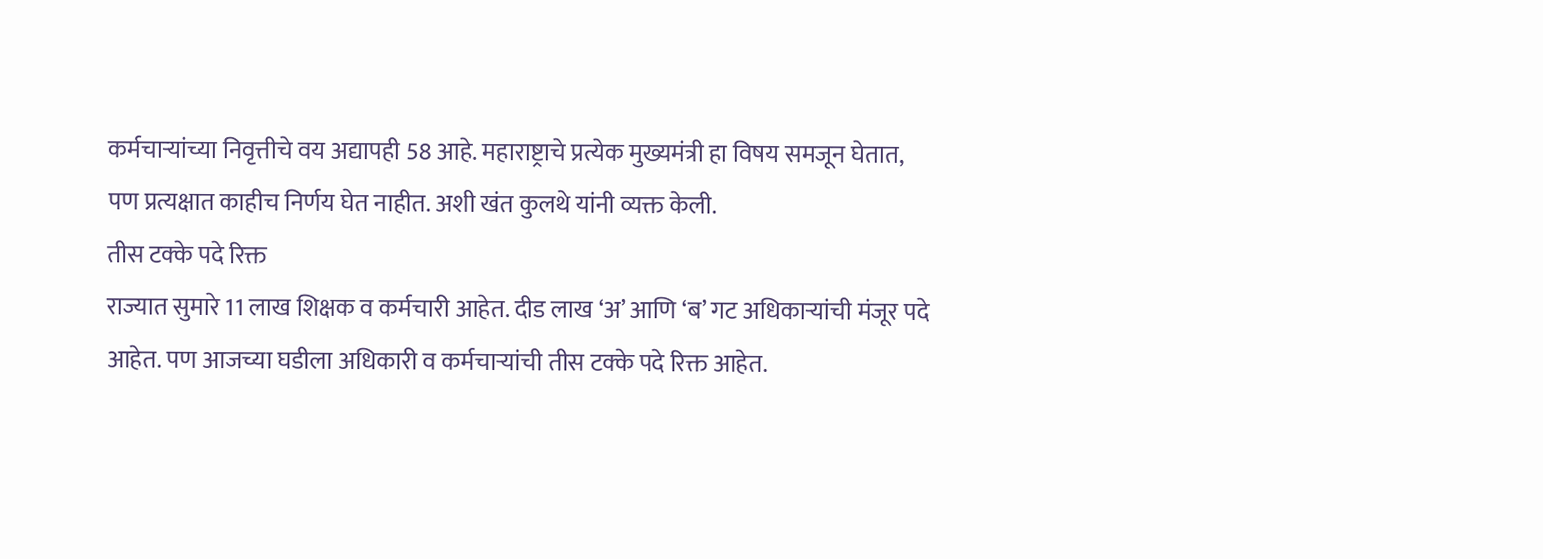कर्मचाऱ्यांच्या निवृत्तीचे वय अद्यापही 58 आहे. महाराष्ट्राचे प्रत्येक मुख्यमंत्री हा विषय समजून घेतात, पण प्रत्यक्षात काहीच निर्णय घेत नाहीत. अशी खंत कुलथे यांनी व्यक्त केली.
तीस टक्के पदे रिक्त
राज्यात सुमारे 11 लाख शिक्षक व कर्मचारी आहेत. दीड लाख ‘अ’ आणि ‘ब’ गट अधिकाऱ्यांची मंजूर पदे आहेत. पण आजच्या घडीला अधिकारी व कर्मचाऱ्यांची तीस टक्के पदे रिक्त आहेत.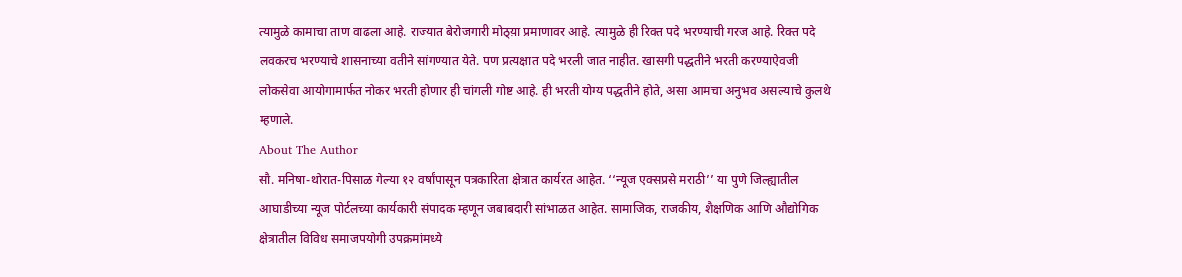त्यामुळे कामाचा ताण वाढला आहे. राज्यात बेरोजगारी मोठ्य़ा प्रमाणावर आहे. त्यामुळे ही रिक्त पदे भरण्याची गरज आहे. रिक्त पदे लवकरच भरण्याचे शासनाच्या वतीने सांगण्यात येते. पण प्रत्यक्षात पदे भरली जात नाहीत. खासगी पद्धतीने भरती करण्याऐवजी लोकसेवा आयोगामार्फत नोकर भरती होणार ही चांगली गोष्ट आहे. ही भरती योग्य पद्धतीने होते, असा आमचा अनुभव असल्याचे कुलथे म्हणाले.
About The Author
सौ. मनिषा-थोरात-पिसाळ गेल्या १२ वर्षांपासून पत्रकारिता क्षेत्रात कार्यरत आहेत. ‘‘न्यूज एक्सप्रसे मराठी’’ या पुणे जिल्ह्यातील आघाडीच्या न्यूज पोर्टलच्या कार्यकारी संपादक म्हणून जबाबदारी सांभाळत आहेत. सामाजिक, राजकीय, शैक्षणिक आणि औद्योगिक क्षेत्रातील विविध समाजपयोगी उपक्रमांमध्ये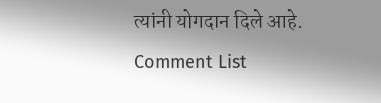त्यांनी योगदान दिले आहे.
Comment List